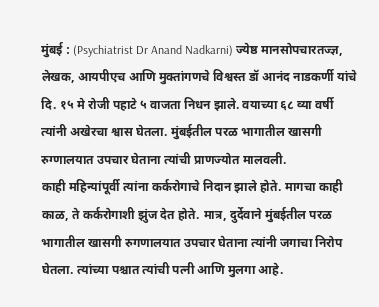मुंबई : (Psychiatrist Dr Anand Nadkarni) ज्येष्ठ मानसोपचारतज्ज्ञ, लेखक, आयपीएच आणि मुक्तांगणचे विश्वस्त डॉ आनंद नाडकर्णी यांचे दि. १५ मे रोजी पहाटे ५ वाजता निधन झाले. वयाच्या ६८ व्या वर्षी त्यांनी अखेरचा श्वास घेतला. मुंबईतील परळ भागातील खासगी रुग्णालयात उपचार घेताना त्यांची प्राणज्योत मालवली.
काही महिन्यांपूर्वी त्यांना कर्करोगाचे निदान झाले होते. मागचा काही काळ, ते कर्करोगाशी झुंज देत होते. मात्र, दुर्देवाने मुंबईतील परळ भागातील खासगी रुगणालयात उपचार घेताना त्यांनी जगाचा निरोप घेतला. त्यांच्या पश्चात त्यांची पत्नी आणि मुलगा आहे.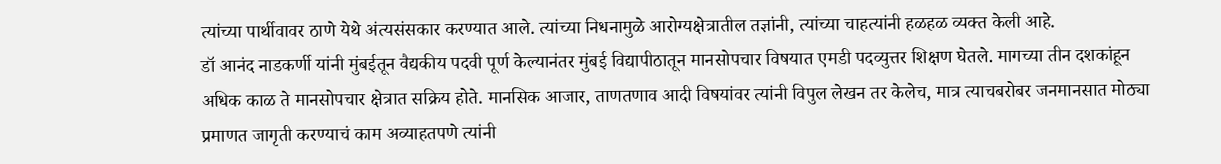त्यांच्या पार्थीवावर ठाणे येथे अंत्यसंसकार करण्यात आले. त्यांच्या निधनामुळे आरोग्यक्षेत्रातील तज्ञांनी, त्यांच्या चाहत्यांनी हळहळ व्यक्त केली आहे.
डॉ आनंद नाडकर्णी यांनी मुंबईतून वैद्यकीय पदवी पूर्ण केल्यानंतर मुंबई विद्यापीठातून मानसोपचार विषयात एमडी पदव्युत्तर शिक्षण घेतले. मागच्या तीन दशकांहून अधिक काळ ते मानसोपचार क्षेत्रात सक्रिय होते. मानसिक आजार, ताणतणाव आदी विषयांवर त्यांनी विपुल लेखन तर केलेच, मात्र त्याचबरोबर जनमानसात मोठ्या प्रमाणत जागृती करण्याचं काम अव्याहतपणे त्यांनी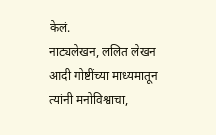केलं.
नाट्यलेखन, ललित लेखन आदी गोष्टींच्या माध्यमातून त्यांनी मनोविश्वाचा,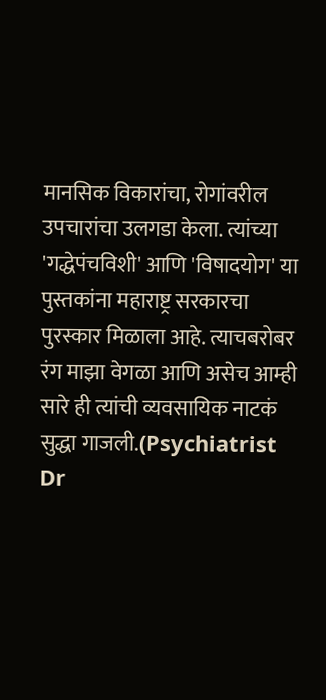मानसिक विकारांचा, रोगांवरील उपचारांचा उलगडा केला. त्यांच्या 'गद्धेपंचविशी' आणि 'विषादयोग' या पुस्तकांना महाराष्ट्र सरकारचा पुरस्कार मिळाला आहे. त्याचबरोबर रंग माझा वेगळा आणि असेच आम्ही सारे ही त्यांची व्यवसायिक नाटकं सुद्धा गाजली.(Psychiatrist Dr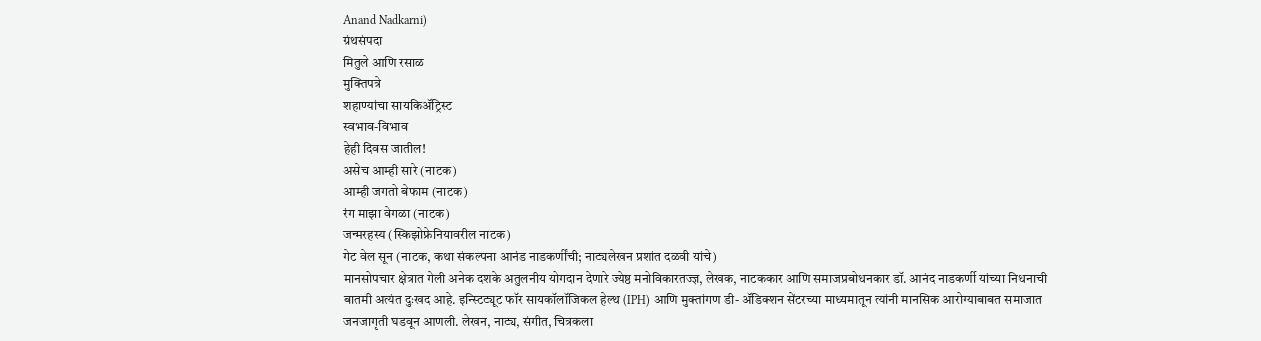Anand Nadkarni)
ग्रंथसंपदा
मितुले आणि रसाळ
मुक्तिपत्रे
शहाण्यांचा सायकिॲट्रिस्ट
स्वभाव-विभाव
हेही दिवस जातील!
असेच आम्ही सारे (नाटक)
आम्ही जगतो बेफाम (नाटक)
रंग माझा वेगळा (नाटक)
जन्मरहस्य (स्किझोफ्रेनियावरील नाटक)
गेट वेल सून (नाटक, कथा संकल्पना आनंड नाडकर्णींची; नाट्यलेखन प्रशांत दळवी यांचे)
मानसोपचार क्षेत्रात गेली अनेक दशके अतुलनीय योगदान देणारे ज्येष्ठ मनोविकारतज्ज्ञ, लेखक, नाटककार आणि समाजप्रबोधनकार डॉ. आनंद नाडकर्णी यांच्या निधनाची बातमी अत्यंत दुःखद आहे. इन्स्टिट्यूट फॉर सायकॉलॉजिकल हेल्थ (IPH) आणि मुक्तांगण डी- ॲडिक्शन सेंटरच्या माध्यमातून त्यांनी मानसिक आरोग्याबाबत समाजात जनजागृती घडवून आणली. लेखन, नाट्य, संगीत, चित्रकला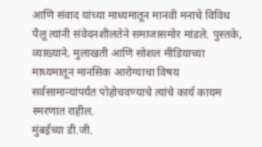आणि संवाद यांच्या माध्यमातून मानवी मनाचे विविध पैलू त्यांनी संवेदनशीलतेने समाजासमोर मांडले. पुस्तके, व्याख्याने, मुलाखती आणि सोशल मीडियाच्या माध्यमातून मानसिक आरोग्याचा विषय सर्वसामान्यांपर्यंत पोहोचवण्याचे त्यांचे कार्य कायम स्मरणात राहील.
मुंबईच्या डी.जी.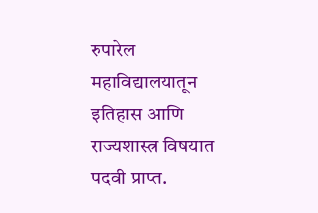रुपारेल महाविद्यालयातून इतिहास आणि राज्यशास्त्र विषयात पदवी प्राप्त.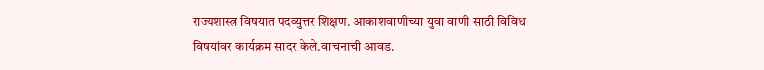राज्यशास्त्र विषयात पदव्युत्तर शिक्षण. आकाशवाणीच्या युवा वाणी साठी विविध विषयांवर कार्यक्रम सादर केले.वाचनाची आवड.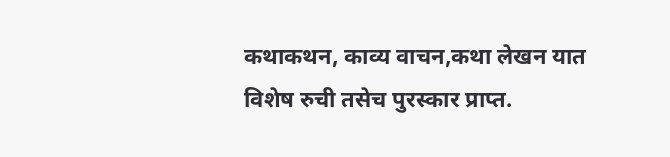कथाकथन, काव्य वाचन,कथा लेखन यात विशेष रुची तसेच पुरस्कार प्राप्त.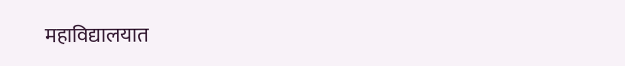महाविद्यालयात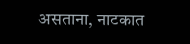असताना, नाटकात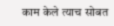काम केले त्याच सोबत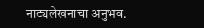नाट्यलेखनाचा अनुभव.